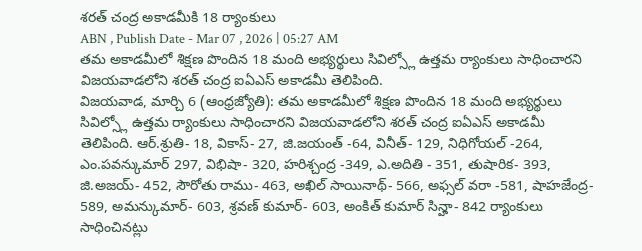శరత్ చంద్ర అకాడమీకి 18 ర్యాంకులు
ABN , Publish Date - Mar 07 , 2026 | 05:27 AM
తమ అకాడమీలో శిక్షణ పొందిన 18 మంది అభ్యర్థులు సివిల్స్లో ఉత్తమ ర్యాంకులు సాధించారని విజయవాడలోని శరత్ చంద్ర ఐఏఎస్ అకాడమీ తెలిపింది.
విజయవాడ, మార్చి 6 (ఆంధ్రజ్యోతి): తమ అకాడమీలో శిక్షణ పొందిన 18 మంది అభ్యర్థులు సివిల్స్లో ఉత్తమ ర్యాంకులు సాధించారని విజయవాడలోని శరత్ చంద్ర ఐఏఎస్ అకాడమీ తెలిపింది. ఆర్.శ్రుతి- 18, వికాస్- 27, జి.జయంత్ -64, వినీత్- 129, నిధిగోయల్ -264, ఎం.పవన్కుమార్ 297, విభిషా- 320, హరిశ్చంద్ర -349, ఎ.అదితి - 351, తుషారిక- 393, జి.అజయ్- 452, సౌరోతు రాము- 463, అఖిల్ సాయినాథ్- 566, అఫ్సల్ వరా -581, షాహజేంద్ర- 589, అమన్కుమార్- 603, శ్రవణ్ కుమార్- 603, అంకిత్ కుమార్ సిన్హా- 842 ర్యాంకులు సాధించినట్లు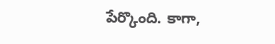పేర్కొంది. కాగా,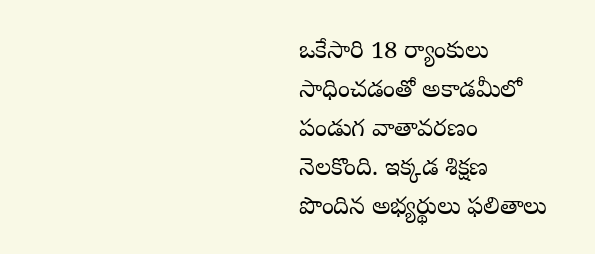ఒకేసారి 18 ర్యాంకులు సాధించడంతో అకాడమీలో పండుగ వాతావరణం నెలకొంది. ఇక్కడ శిక్షణ పొందిన అభ్యర్థులు ఫలితాలు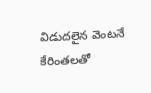విడుదలైన వెంటనే కేరింతలతో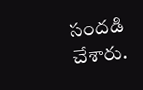సందడి చేశారు.